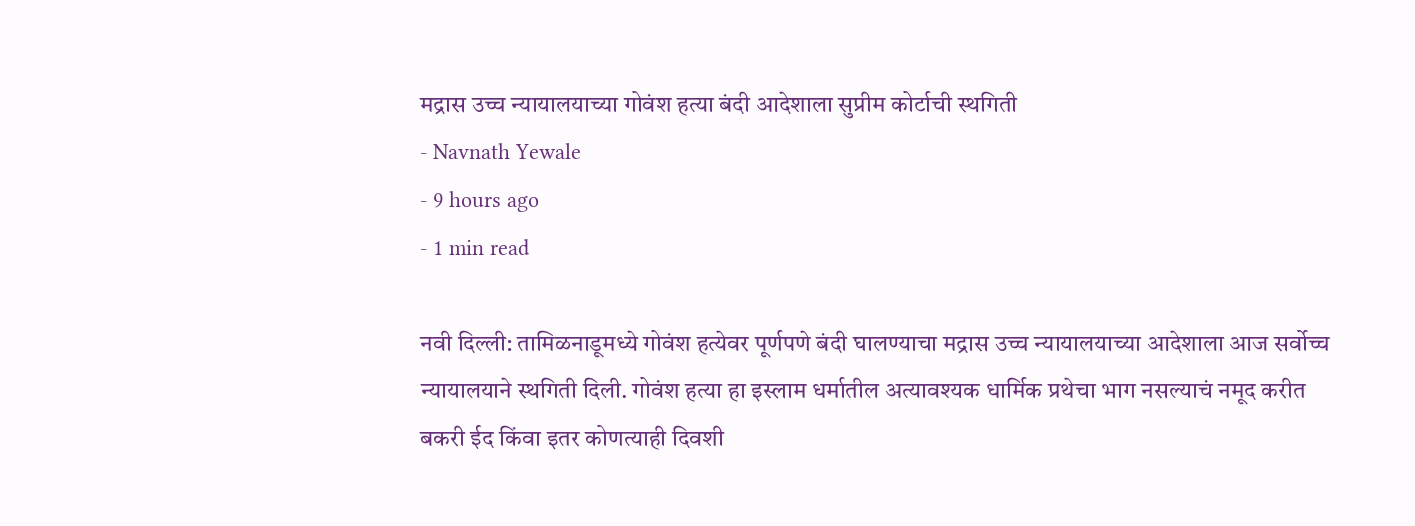मद्रास उच्च न्यायालयाच्या गोवंश हत्या बंदी आदेशाला सुप्रीम कोर्टाची स्थगिती
- Navnath Yewale
- 9 hours ago
- 1 min read

नवी दिल्ली: तामिळनाडूमध्ये गोवंश हत्येवर पूर्णपणे बंदी घालण्याचा मद्रास उच्च न्यायालयाच्या आदेशाला आज सर्वोच्च न्यायालयाने स्थगिती दिली. गोवंश हत्या हा इस्लाम धर्मातील अत्यावश्यक धार्मिक प्रथेचा भाग नसल्याचं नमूद करीत बकरी ईद किंवा इतर कोणत्याही दिवशी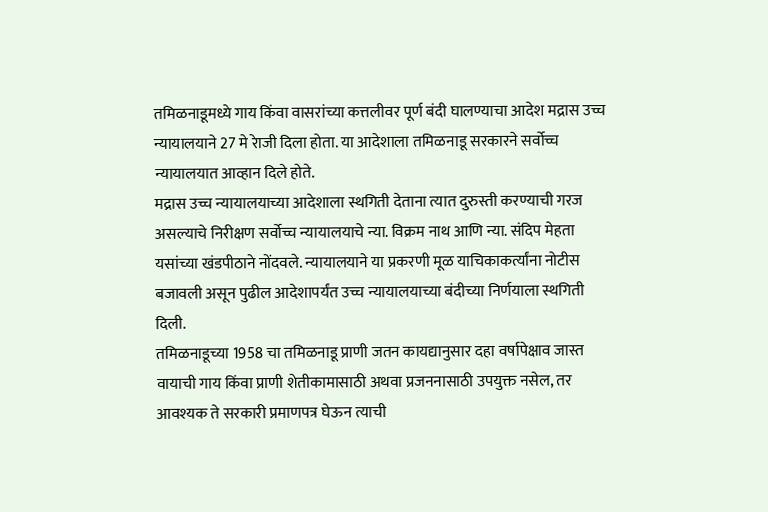तमिळनाडूमध्ये गाय किंवा वासरांच्या कत्तलीवर पूर्ण बंदी घालण्याचा आदेश मद्रास उच्च न्यायालयाने 27 मे रेाजी दिला होता. या आदेशाला तमिळनाडू सरकारने सर्वोच्च न्यायालयात आव्हान दिले होते.
मद्रास उच्च न्यायालयाच्या आदेशाला स्थगिती देताना त्यात दुरुस्ती करण्याची गरज असल्याचे निरीक्षण सर्वोच्च न्यायालयाचे न्या. विक्रम नाथ आणि न्या. संदिप मेहता यसांच्या खंडपीठाने नोंदवले. न्यायालयाने या प्रकरणी मूळ याचिकाकर्त्यांना नोटीस बजावली असून पुढील आदेशापर्यंत उच्च न्यायालयाच्या बंदीच्या निर्णयाला स्थगिती दिली.
तमिळनाडूच्या 1958 चा तमिळनाडू प्राणी जतन कायद्यानुसार दहा वर्षापेक्षाव जास्त वायाची गाय किंवा प्राणी शेतीकामासाठी अथवा प्रजननासाठी उपयुक्त नसेल, तर आवश्यक ते सरकारी प्रमाणपत्र घेऊन त्याची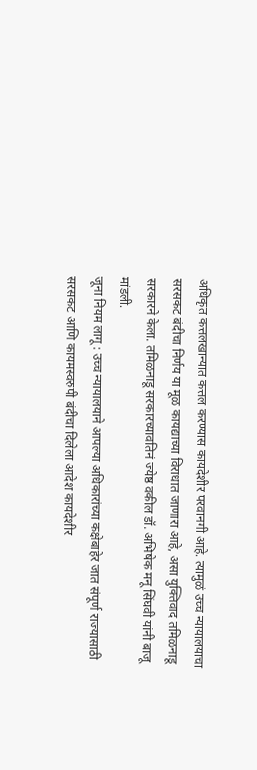अधिकृत कत्तलखान्यात कत्तल करण्यास कायदेशीर परवानगी आहे. त्यामुळं उच्च न्यायालयाचा सरसकट बंदीचा निर्णय या मूळ कायद्याच्या विराधात जाणारा आहे, असा युक्तिवाद तमिळनाडू सरकारने केला. तमिळनाडू सरकारच्यावतिनं ज्येष्ठ वकील डॉ. अभिषेक मनू सिंघवी यांनी बाजू मांडली.
जूना नियम लागू : उच्च न्यायालयाने आपल्या अधिकारांच्या कक्षेबाहेर जात संपूर्ण राज्यासाठी सरसकट आणि कायमस्वरुपी बंदीचा दिलेला आदेश कायदेशीर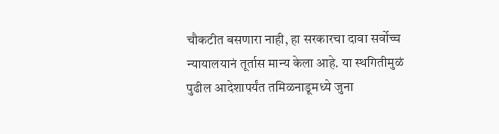चौकटीत बसणारा नाही, हा सरकारचा दावा सर्वोच्च न्यायालयानं तूर्तास मान्य केला आहे. या स्थगितीमुळं पुढील आदेशापर्यंत तमिळनाडूमध्ये जुना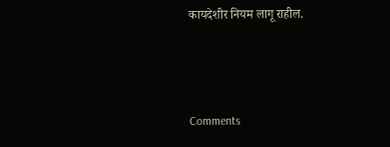कायदेशीर नियम लागू राहील.



Comments